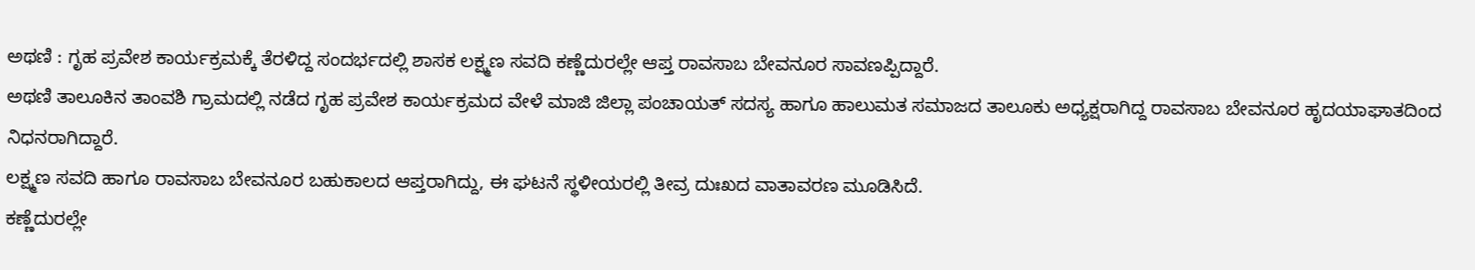ಅಥಣಿ : ಗೃಹ ಪ್ರವೇಶ ಕಾರ್ಯಕ್ರಮಕ್ಕೆ ತೆರಳಿದ್ದ ಸಂದರ್ಭದಲ್ಲಿ ಶಾಸಕ ಲಕ್ಷ್ಮಣ ಸವದಿ ಕಣ್ಣೆದುರಲ್ಲೇ ಆಪ್ತ ರಾವಸಾಬ ಬೇವನೂರ ಸಾವಣಪ್ಪಿದ್ದಾರೆ.
ಅಥಣಿ ತಾಲೂಕಿನ ತಾಂವಶಿ ಗ್ರಾಮದಲ್ಲಿ ನಡೆದ ಗೃಹ ಪ್ರವೇಶ ಕಾರ್ಯಕ್ರಮದ ವೇಳೆ ಮಾಜಿ ಜಿಲ್ಲಾ ಪಂಚಾಯತ್ ಸದಸ್ಯ ಹಾಗೂ ಹಾಲುಮತ ಸಮಾಜದ ತಾಲೂಕು ಅಧ್ಯಕ್ಷರಾಗಿದ್ದ ರಾವಸಾಬ ಬೇವನೂರ ಹೃದಯಾಘಾತದಿಂದ ನಿಧನರಾಗಿದ್ದಾರೆ.
ಲಕ್ಷ್ಮಣ ಸವದಿ ಹಾಗೂ ರಾವಸಾಬ ಬೇವನೂರ ಬಹುಕಾಲದ ಆಪ್ತರಾಗಿದ್ದು, ಈ ಘಟನೆ ಸ್ಥಳೀಯರಲ್ಲಿ ತೀವ್ರ ದುಃಖದ ವಾತಾವರಣ ಮೂಡಿಸಿದೆ.
ಕಣ್ಣೆದುರಲ್ಲೇ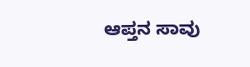ಆಪ್ತನ ಸಾವು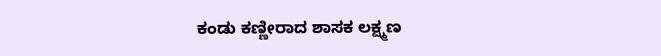ಕಂಡು ಕಣ್ಣೀರಾದ ಶಾಸಕ ಲಕ್ಷ್ಮಣ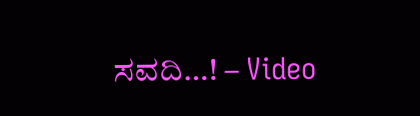ಸವದಿ…! – Video